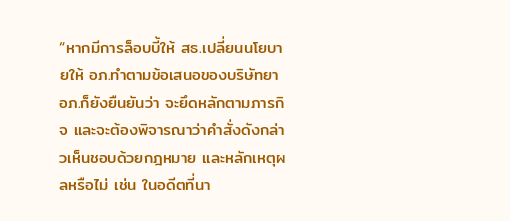“หากมีการล็อบบี้ให้ สธ.เปลี่ยนนโยบายให้ อภ.ทำตามข้อเสนอของบริษัทยา อภ.ก็ยังยืนยันว่า จะยึดหลักตามภารกิจ และจะต้องพิจารณาว่าคำสั่งดังกล่าวเห็นชอบด้วยกฎหมาย และหลักเหตุผลหรือไม่ เช่น ในอดีตที่นา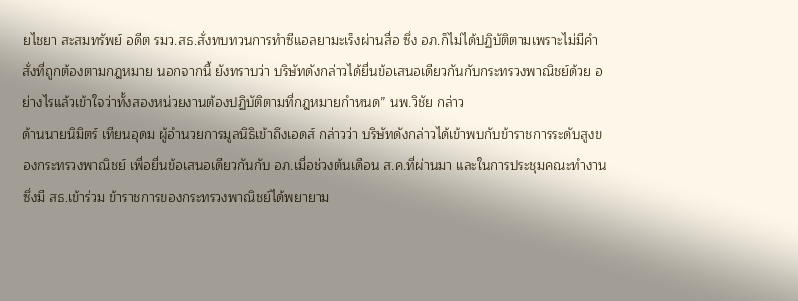ยไชยา สะสมทรัพย์ อดีต รมว.สธ.สั่งทบทวนการทำซีแอลยามะเร็งผ่านสื่อ ซึ่ง อภ.ก็ไม่ได้ปฏิบัติตามเพราะไม่มีคำสั่งที่ถูกต้องตามกฎหมาย นอกจากนี้ ยังทราบว่า บริษัทดังกล่าวได้ยื่นข้อเสนอเดียวกันกับกระทรวงพาณิชย์ด้วย อย่างไรแล้วเข้าใจว่าทั้งสองหน่วยงานต้องปฏิบัติตามที่กฎหมายกำหนด” นพ.วิชัย กล่าว
ด้านนายนิมิตร์ เทียนอุดม ผู้อำนวยการมูลนิธิเข้าถึงเอดส์ กล่าวว่า บริษัทดังกล่าวได้เข้าพบกับข้าราชการระดับสูงของกระทรวงพาณิชย์ เพื่อยื่นข้อเสนอเดียวกันกับ อภ.เมื่อช่วงต้นเดือน ส.ค.ที่ผ่านมา และในการประชุมคณะทำงาน ซึ่งมี สธ.เข้าร่วม ข้าราชการของกระทรวงพาณิชย์ได้พยายาม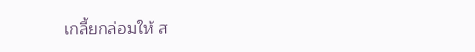เกลี้ยกล่อมให้ ส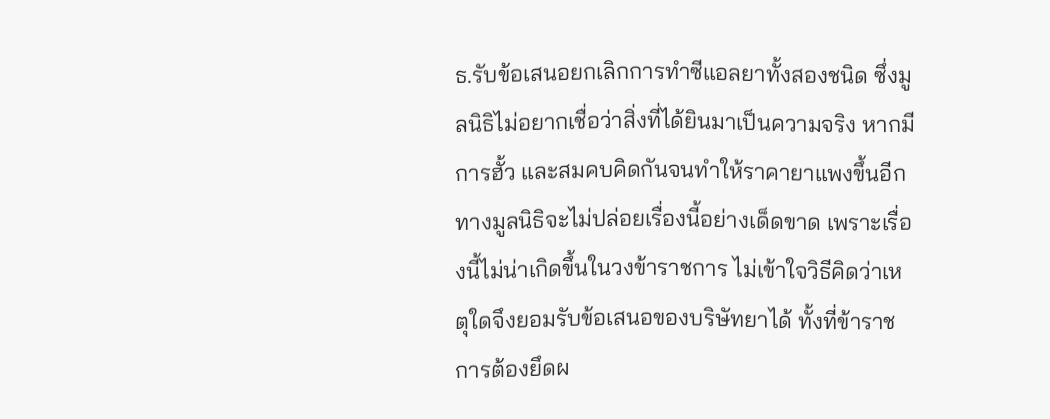ธ.รับข้อเสนอยกเลิกการทำซีแอลยาทั้งสองชนิด ซึ่งมูลนิธิไม่อยากเชื่อว่าสิ่งที่ได้ยินมาเป็นความจริง หากมีการฮั้ว และสมคบคิดกันจนทำให้ราคายาแพงขึ้นอีก ทางมูลนิธิจะไม่ปล่อยเรื่องนี้อย่างเด็ดขาด เพราะเรื่องนี้ไม่น่าเกิดขึ้นในวงข้าราชการ ไม่เข้าใจวิธีคิดว่าเหตุใดจึงยอมรับข้อเสนอของบริษัทยาได้ ทั้งที่ข้าราชการต้องยึดผ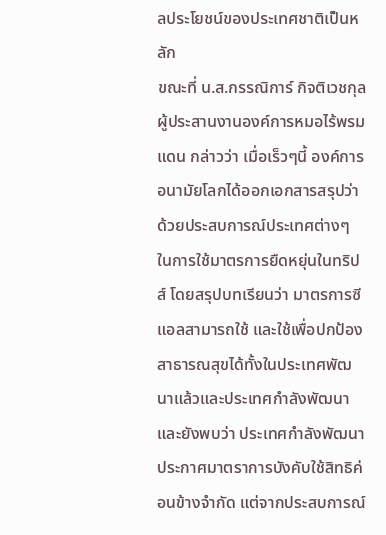ลประโยชน์ของประเทศชาติเป็นหลัก
ขณะที่ น.ส.กรรณิการ์ กิจติเวชกุล ผู้ประสานงานองค์การหมอไร้พรมแดน กล่าวว่า เมื่อเร็วๆนี้ องค์การอนามัยโลกได้ออกเอกสารสรุปว่าด้วยประสบการณ์ประเทศต่างๆ ในการใช้มาตรการยืดหยุ่นในทริปส์ โดยสรุปบทเรียนว่า มาตรการซีแอลสามารถใช้ และใช้เพื่อปกป้องสาธารณสุขได้ทั้งในประเทศพัฒนาแล้วและประเทศกำลังพัฒนา และยังพบว่า ประเทศกำลังพัฒนาประกาศมาตราการบังคับใช้สิทธิค่อนข้างจำกัด แต่จากประสบการณ์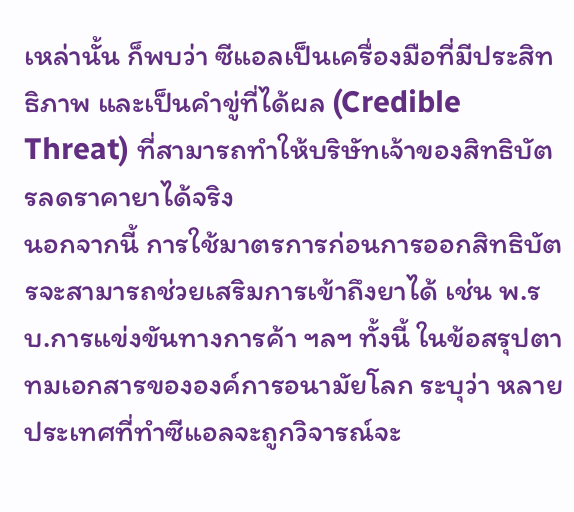เหล่านั้น ก็พบว่า ซีแอลเป็นเครื่องมือที่มีประสิทธิภาพ และเป็นคำขู่ที่ได้ผล (Credible Threat) ที่สามารถทำให้บริษัทเจ้าของสิทธิบัตรลดราคายาได้จริง
นอกจากนี้ การใช้มาตรการก่อนการออกสิทธิบัตรจะสามารถช่วยเสริมการเข้าถึงยาได้ เช่น พ.รบ.การแข่งขันทางการค้า ฯลฯ ทั้งนี้ ในข้อสรุปตาทมเอกสารขององค์การอนามัยโลก ระบุว่า หลายประเทศที่ทำซีแอลจะถูกวิจารณ์จะ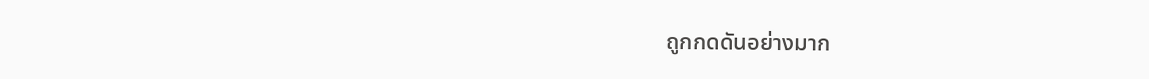ถูกกดดันอย่างมาก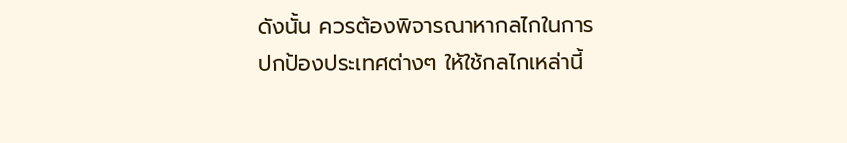ดังนั้น ควรต้องพิจารณาหากลไกในการปกป้องประเทศต่างๆ ให้ใช้กลไกเหล่านี้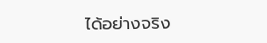ได้อย่างจริง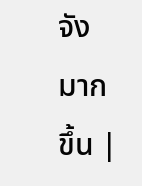จังมากขึ้น |